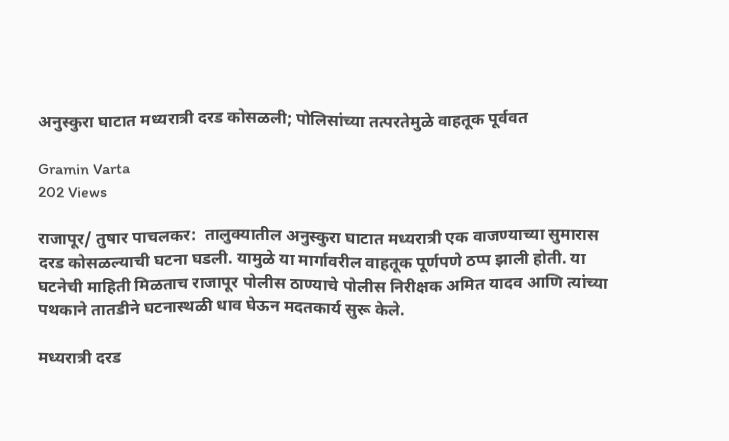अनुस्कुरा घाटात मध्यरात्री दरड कोसळली; पोलिसांच्या तत्परतेमुळे वाहतूक पूर्ववत

Gramin Varta
202 Views

राजापूर/ तुषार पाचलकर:  तालुक्यातील अनुस्कुरा घाटात मध्यरात्री एक वाजण्याच्या सुमारास दरड कोसळल्याची घटना घडली. यामुळे या मार्गावरील वाहतूक पूर्णपणे ठप्प झाली होती. या घटनेची माहिती मिळताच राजापूर पोलीस ठाण्याचे पोलीस निरीक्षक अमित यादव आणि त्यांच्या पथकाने तातडीने घटनास्थळी धाव घेऊन मदतकार्य सुरू केले.

मध्यरात्री दरड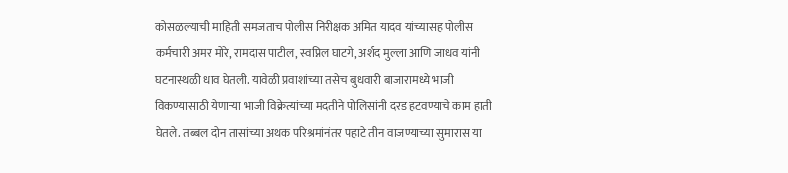कोसळल्याची माहिती समजताच पोलीस निरीक्षक अमित यादव यांच्यासह पोलीस कर्मचारी अमर मोरे, रामदास पाटील, स्वप्निल घाटगे, अर्शद मुल्ला आणि जाधव यांनी घटनास्थळी धाव घेतली. यावेळी प्रवाशांच्या तसेच बुधवारी बाजारामध्ये भाजी विकण्यासाठी येणाऱ्या भाजी विक्रेत्यांच्या मदतीने पोलिसांनी दरड हटवण्याचे काम हाती घेतले. तब्बल दोन तासांच्या अथक परिश्रमांनंतर पहाटे तीन वाजण्याच्या सुमारास या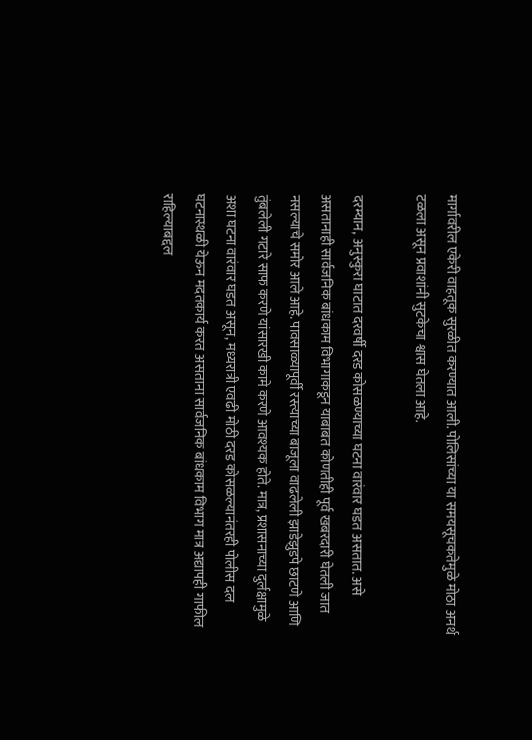मार्गावरील एकेरी वाहतूक सुरळीत करण्यात आली. पोलिसांच्या या समयसूचकतेमुळे मोठा अनर्थ टळला असून प्रवाशांनी सुटकेचा श्वास घेतला आहे.

दरम्यान, अनुस्कुरा घाटात दरवर्षी दरड कोसळण्याच्या घटना वारंवार घडत असतात. असे असतानाही सार्वजनिक बांधकाम विभागाकडून याबाबत कोणतीही पूर्व खबरदारी घेतली जात नसल्याचे समोर आले आहे. पावसाळ्यापूर्वी रस्त्याच्या बाजूला वाढलेली झाडेझुडपे छाटणे आणि तुंबलेली गटारे साफ करणे यांसारखी कामे करणे आवश्यक होते. मात्र, प्रशासनाच्या दुर्लक्षामुळे अशा घटना वारंवार घडत असून, मध्यरात्री एवढी मोठी दरड कोसळल्यानंतरही पोलीस दल घटनास्थळी येऊन मदतकार्य करत असताना सार्वजनिक बांधकाम विभाग मात्र अद्यापही गाफील राहिल्याबद्दल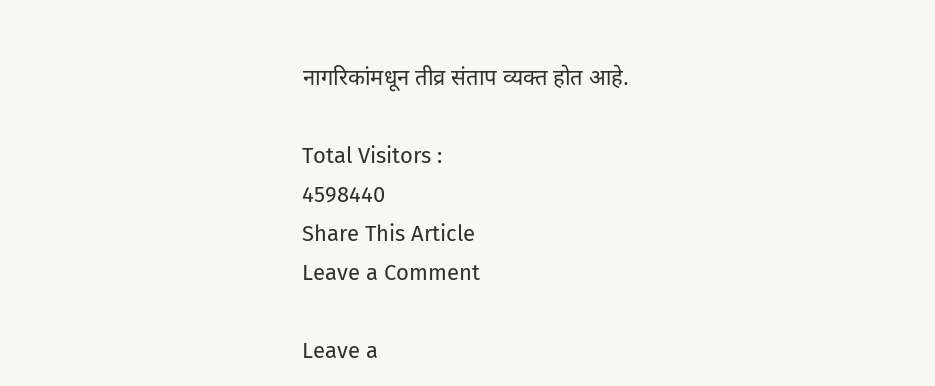नागरिकांमधून तीव्र संताप व्यक्त होत आहे.

Total Visitors :
4598440
Share This Article
Leave a Comment

Leave a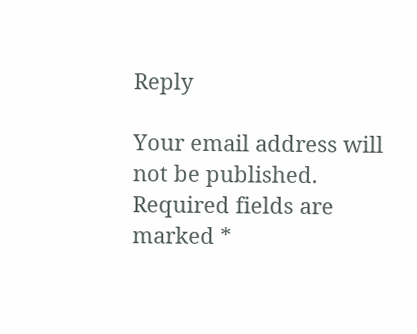Reply

Your email address will not be published. Required fields are marked *